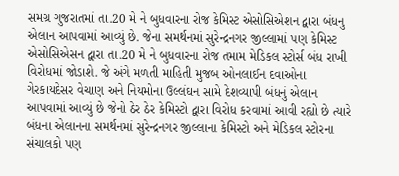સમગ્ર ગુજરાતમાં તા.20 મે ને બુધવારના રોજ કેમિસ્ટ એસોસિએશન દ્વારા બંધનુ એલાન આપવામાં આવ્યું છે. જેના સમર્થનમાં સુરેન્દ્રનગર જીલ્લામાં પણ કેમિસ્ટ એસોસિએસન દ્વારા તા.20 મે ને બુધવારના રોજ તમામ મેડિકલ સ્ટોર્સ બંધ રાખી વિરોધમાં જોડાશે. જે અંગે મળતી માહિતી મુજબ ઓનલાઈન દવાઓના ગેરકાયદેસર વેચાણ અને નિયમોના ઉલ્લંઘન સામે દેશવ્યાપી બંધનું એલાન આપવામાં આવ્યું છે જેનો ઠેર ઠેર કેમિસ્ટો દ્વારા વિરોધ કરવામાં આવી રહ્યો છે ત્યારે બંધના એલાનના સમર્થનમાં સુરેન્દ્રનગર જીલ્લાના કેમિસ્ટો અને મેડિકલ સ્ટોરના સંચાલકો પણ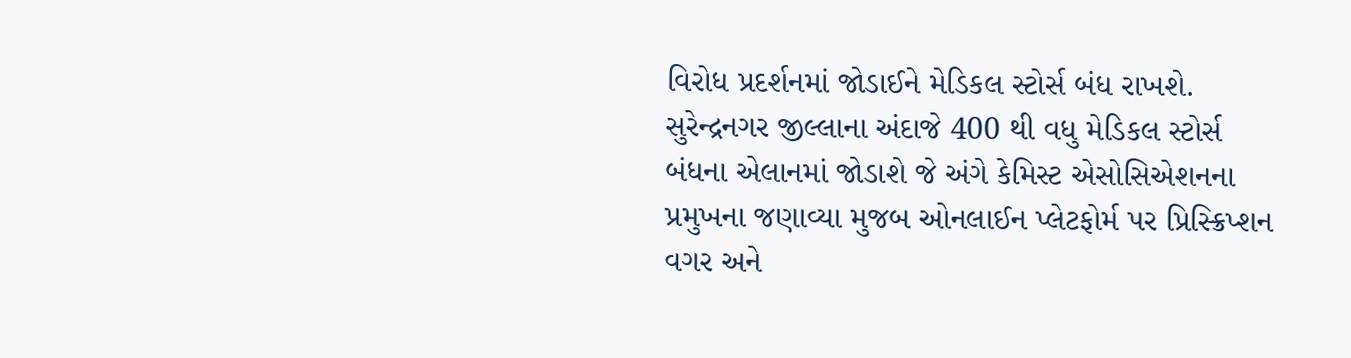વિરોધ પ્રદર્શનમાં જોડાઈને મેડિકલ સ્ટોર્સ બંધ રાખશે. સુરેન્દ્રનગર જીલ્લાના અંદાજે 400 થી વધુ મેડિકલ સ્ટોર્સ બંધના એલાનમાં જોડાશે જે અંગે કેમિસ્ટ એસોસિએશનના પ્રમુખના જણાવ્યા મુજબ ઓનલાઈન પ્લેટફોર્મ પર પ્રિસ્ક્રિપ્શન વગર અને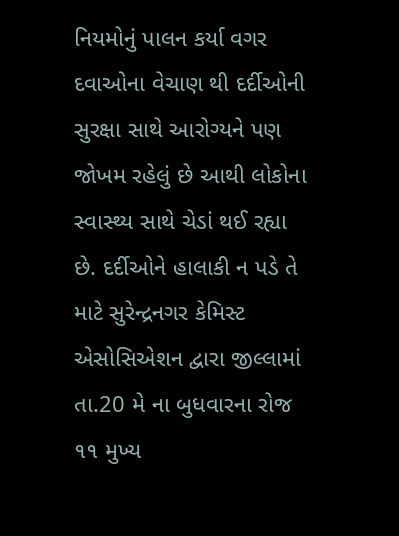નિયમોનું પાલન કર્યા વગર દવાઓના વેચાણ થી દર્દીઓની સુરક્ષા સાથે આરોગ્યને પણ જોખમ રહેલું છે આથી લોકોના સ્વાસ્થ્ય સાથે ચેડાં થઈ રહ્યા છે. દર્દીઓને હાલાકી ન પડે તે માટે સુરેન્દ્રનગર કેમિસ્ટ એસોસિએશન દ્વારા જીલ્લામાં તા.20 મે ના બુધવારના રોજ ૧૧ મુખ્ય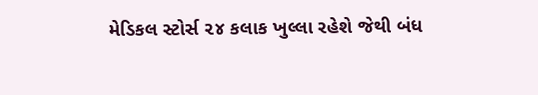મેડિકલ સ્ટોર્સ ૨૪ કલાક ખુલ્લા રહેશે જેથી બંધ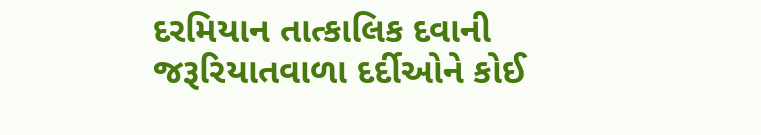દરમિયાન તાત્કાલિક દવાની જરૂરિયાતવાળા દર્દીઓને કોઈ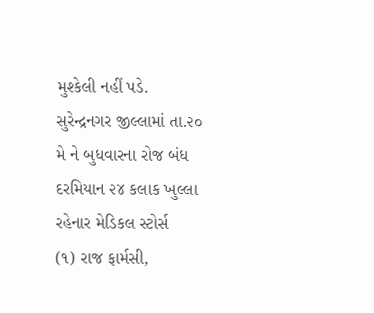મુશ્કેલી નહીં પડે.
સુરેન્દ્રનગર જીલ્લામાં તા.૨૦ મે ને બુધવારના રોજ બંધ દરમિયાન ૨૪ કલાક ખુલ્લા રહેનાર મેડિકલ સ્ટોર્સ
(૧) રાજ ફાર્મસી,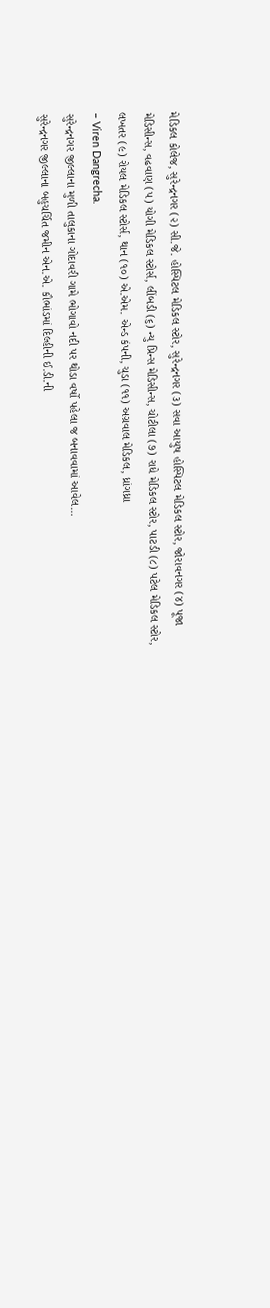મેડિકલ કોલેજ, સુરેન્દ્રનગર (૨) સી.જે. હોસ્પિટલ મેડિકલ સ્ટોર, સુરેન્દ્રનગર (૩) સવા આયુષ હોસ્પિટલ મેડિકલ સ્ટોર, જોરાવનગર (૪) પૂજા મેડિસીન્સ, વઢવાણ (૫) યોગી મેડિકલ સ્ટોર્સ, લીંબડી (૬) ન્યુ પ્રિન્સ મેડિસીન્સ, ચોટીલા (૭) રાધે મેડિકલ સ્ટોર, પાટડી (૮) પટેલ મેડિકલ સ્ટોર, લખતર (૯) રોયલ મેડિકલ સ્ટોર્સ, થાન (૧૦) એ.એમ. એન્ડ કંપની, ચુડા (૧૧) અગ્રવાલ મેડિકલ, ધ્રાંગધ્રા
– Viren Dangrecha.
સુરેન્દ્રનગર જીલ્લાના મુળી તાલુકાના ગોદાવરી ગામે ભોગાવો નદી પર થોડા વર્ષો પહેલા જ બનાવવામાં આવેલ…
સુરેન્દ્રનગર જીલ્લાના બહુચર્ચિત જમીન એન.એ. કૌભાંડમાં દિલ્હીની ઈ.ડી.ની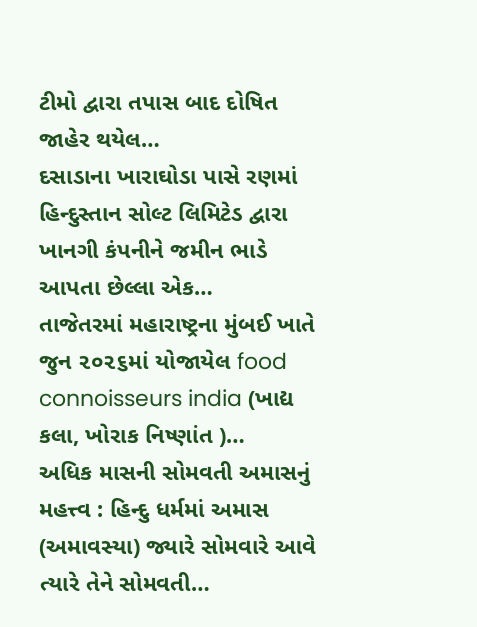ટીમો દ્વારા તપાસ બાદ દોષિત જાહેર થયેલ…
દસાડાના ખારાઘોડા પાસે રણમાં હિન્દુસ્તાન સોલ્ટ લિમિટેડ દ્વારા ખાનગી કંપનીને જમીન ભાડે આપતા છેલ્લા એક…
તાજેતરમાં મહારાષ્ટ્રના મુંબઈ ખાતે જુન ૨૦૨૬માં યોજાયેલ food connoisseurs india (ખાદ્ય કલા, ખોરાક નિષ્ણાંત )…
અધિક માસની સોમવતી અમાસનું મહત્ત્વ : હિન્દુ ધર્મમાં અમાસ (અમાવસ્યા) જ્યારે સોમવારે આવે ત્યારે તેને સોમવતી…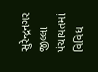સુરેન્દ્રનગર જીલ્લા પંચાયતમાં વિવિધ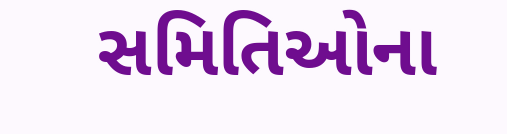સમિતિઓના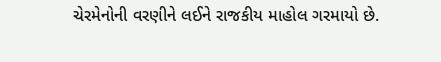ચેરમેનોની વરણીને લઈને રાજકીય માહોલ ગરમાયો છે.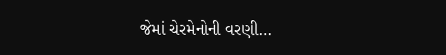જેમાં ચેરમેનોની વરણી…